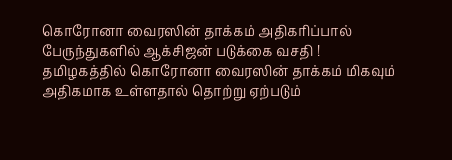கொரோனா வைரஸின் தாக்கம் அதிகரிப்பால் பேருந்துகளில் ஆக்சிஜன் படுக்கை வசதி !
தமிழகத்தில் கொரோனா வைரஸின் தாக்கம் மிகவும் அதிகமாக உள்ளதால் தொற்று ஏற்படும்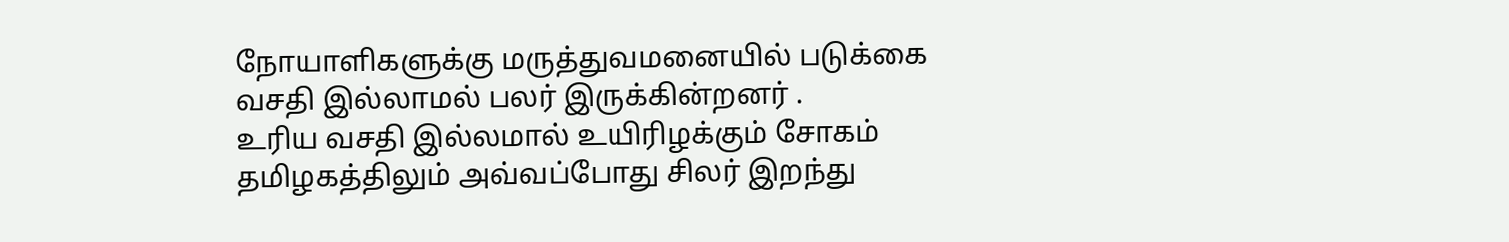நோயாளிகளுக்கு மருத்துவமனையில் படுக்கை வசதி இல்லாமல் பலர் இருக்கின்றனர் .
உரிய வசதி இல்லமால் உயிரிழக்கும் சோகம் தமிழகத்திலும் அவ்வப்போது சிலர் இறந்து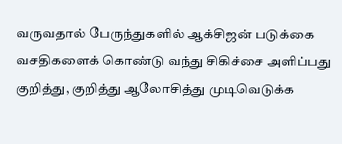வருவதால் பேருந்துகளில் ஆக்சிஜன் படுக்கை வசதிகளைக் கொண்டு வந்து சிகிச்சை அளிப்பது குறித்து, குறித்து ஆலோசித்து முடிவெடுக்க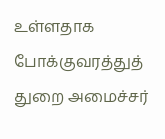உள்ளதாக போக்குவரத்துத் துறை அமைச்சர்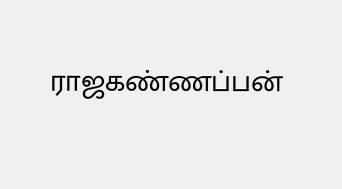ராஜகண்ணப்பன்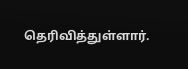தெரிவித்துள்ளார்.